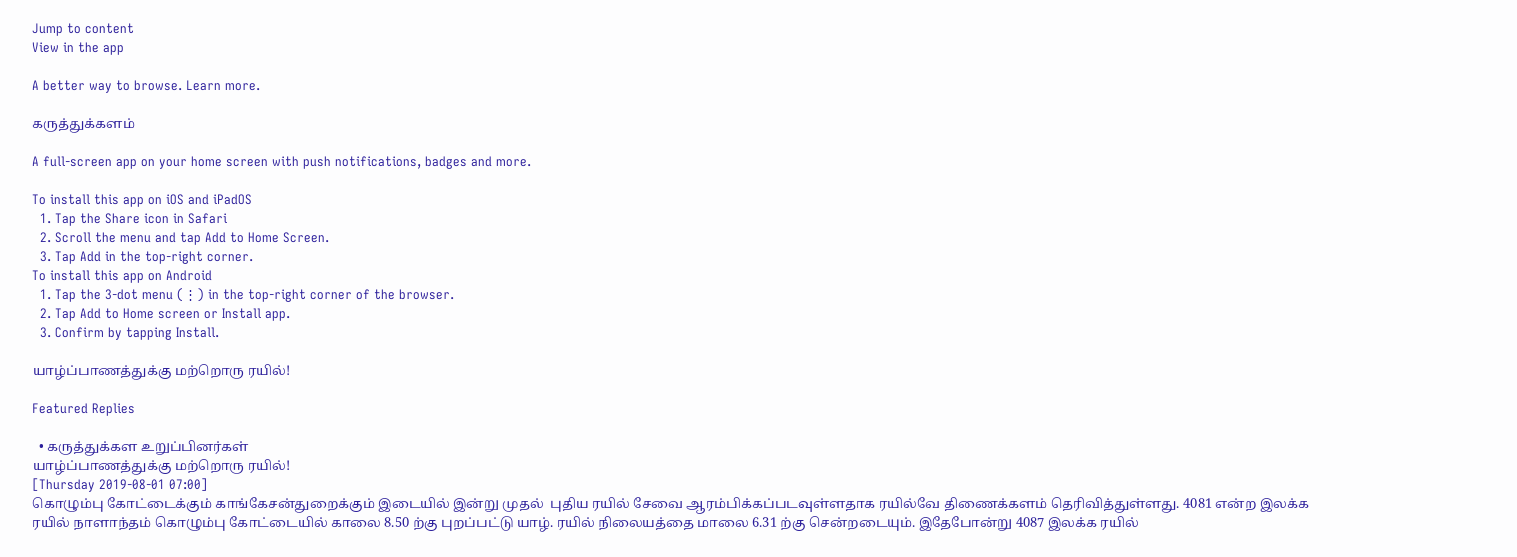Jump to content
View in the app

A better way to browse. Learn more.

கருத்துக்களம்

A full-screen app on your home screen with push notifications, badges and more.

To install this app on iOS and iPadOS
  1. Tap the Share icon in Safari
  2. Scroll the menu and tap Add to Home Screen.
  3. Tap Add in the top-right corner.
To install this app on Android
  1. Tap the 3-dot menu (⋮) in the top-right corner of the browser.
  2. Tap Add to Home screen or Install app.
  3. Confirm by tapping Install.

யாழ்ப்பாணத்துக்கு மற்றொரு ரயில்!

Featured Replies

  • கருத்துக்கள உறுப்பினர்கள்
யாழ்ப்பாணத்துக்கு மற்றொரு ரயில்!
[Thursday 2019-08-01 07:00]
கொழும்பு கோட்டைக்கும் காங்கேசன்துறைக்கும் இடையில் இன்று முதல்  புதிய ரயில் சேவை ஆரம்பிக்கப்படவுள்ளதாக ரயில்வே திணைக்களம் தெரிவித்துள்ளது. 4081 என்ற இலக்க ரயில் நாளாந்தம் கொழும்பு கோட்டையில் காலை 8.50 ற்கு புறப்பட்டு யாழ். ரயில் நிலையத்தை மாலை 6.31 ற்கு சென்றடையும். இதேபோன்று 4087 இலக்க ரயில்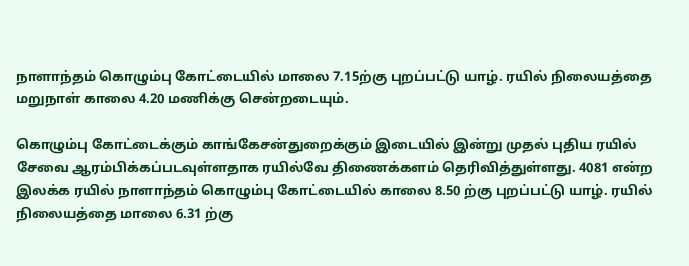நாளாந்தம் கொழும்பு கோட்டையில் மாலை 7.15ற்கு புறப்பட்டு யாழ். ரயில் நிலையத்தை மறுநாள் காலை 4.20 மணிக்கு சென்றடையும்.

கொழும்பு கோட்டைக்கும் காங்கேசன்துறைக்கும் இடையில் இன்று முதல் புதிய ரயில் சேவை ஆரம்பிக்கப்படவுள்ளதாக ரயில்வே திணைக்களம் தெரிவித்துள்ளது. 4081 என்ற இலக்க ரயில் நாளாந்தம் கொழும்பு கோட்டையில் காலை 8.50 ற்கு புறப்பட்டு யாழ். ரயில் நிலையத்தை மாலை 6.31 ற்கு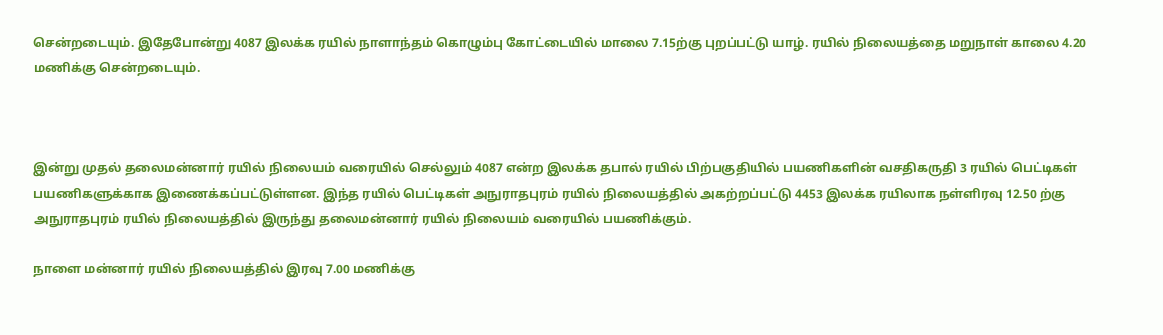சென்றடையும். இதேபோன்று 4087 இலக்க ரயில் நாளாந்தம் கொழும்பு கோட்டையில் மாலை 7.15ற்கு புறப்பட்டு யாழ். ரயில் நிலையத்தை மறுநாள் காலை 4.20 மணிக்கு சென்றடையும்.



இன்று முதல் தலைமன்னார் ரயில் நிலையம் வரையில் செல்லும் 4087 என்ற இலக்க தபால் ரயில் பிற்பகுதியில் பயணிகளின் வசதிகருதி 3 ரயில் பெட்டிகள் பயணிகளுக்காக இணைக்கப்பட்டுள்ளன. இந்த ரயில் பெட்டிகள் அநுராதபுரம் ரயில் நிலையத்தில் அகற்றப்பட்டு 4453 இலக்க ரயிலாக நள்ளிரவு 12.50 ற்கு அநுராதபுரம் ரயில் நிலையத்தில் இருந்து தலைமன்னார் ரயில் நிலையம் வரையில் பயணிக்கும்.

நாளை மன்னார் ரயில் நிலையத்தில் இரவு 7.00 மணிக்கு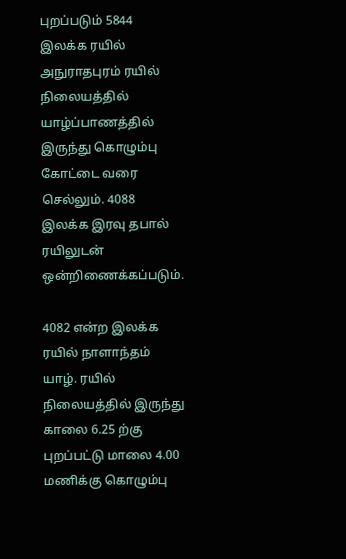புறப்படும் 5844 இலக்க ரயில் அநுராதபுரம் ரயில் நிலையத்தில் யாழ்ப்பாணத்தில் இருந்து கொழும்பு கோட்டை வரை செல்லும். 4088 இலக்க இரவு தபால் ரயிலுடன் ஒன்றிணைக்கப்படும்.

4082 என்ற இலக்க ரயில் நாளாந்தம் யாழ். ரயில் நிலையத்தில் இருந்து காலை 6.25 ற்கு புறப்பட்டு மாலை 4.00 மணிக்கு கொழும்பு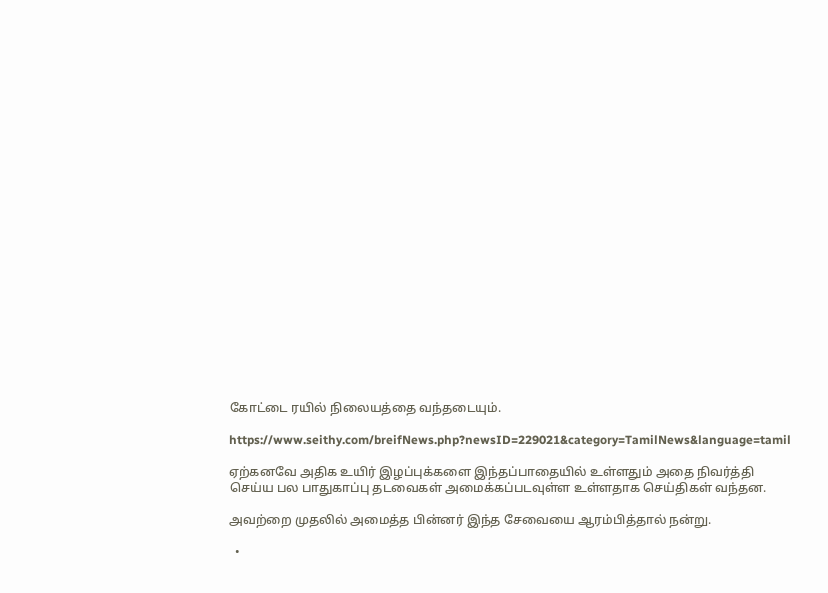கோட்டை ரயில் நிலையத்தை வந்தடையும்.

https://www.seithy.com/breifNews.php?newsID=229021&category=TamilNews&language=tamil

ஏற்கனவே அதிக உயிர் இழப்புக்களை இந்தப்பாதையில் உள்ளதும் அதை நிவர்த்தி செய்ய பல பாதுகாப்பு தடவைகள் அமைக்கப்படவுள்ள உள்ளதாக செய்திகள் வந்தன.

அவற்றை முதலில் அமைத்த பின்னர் இந்த சேவையை ஆரம்பித்தால் நன்று.

  •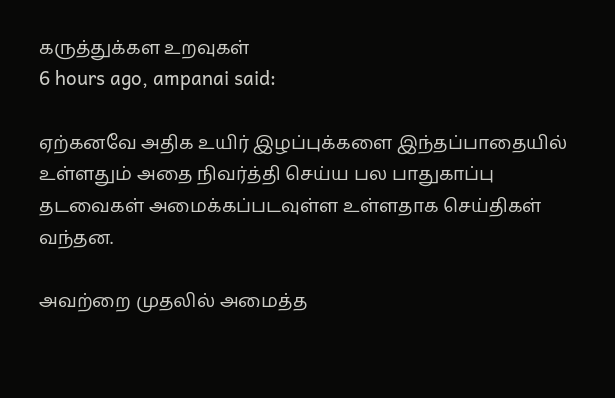கருத்துக்கள உறவுகள்
6 hours ago, ampanai said:

ஏற்கனவே அதிக உயிர் இழப்புக்களை இந்தப்பாதையில் உள்ளதும் அதை நிவர்த்தி செய்ய பல பாதுகாப்பு தடவைகள் அமைக்கப்படவுள்ள உள்ளதாக செய்திகள் வந்தன.

அவற்றை முதலில் அமைத்த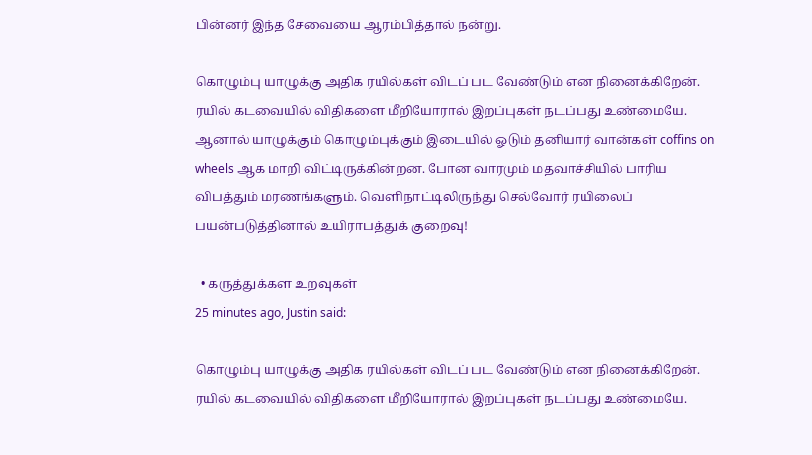பின்னர் இந்த சேவையை ஆரம்பித்தால் நன்று.

கொழும்பு யாழுக்கு அதிக ரயில்கள் விடப் பட வேண்டும் என நினைக்கிறேன். ரயில் கடவையில் விதிகளை மீறியோரால் இறப்புகள் நடப்பது உண்மையே. ஆனால் யாழுக்கும் கொழும்புக்கும் இடையில் ஓடும் தனியார் வான்கள் coffins on wheels ஆக மாறி விட்டிருக்கின்றன. போன வாரமும் மதவாச்சியில் பாரிய விபத்தும் மரணங்களும். வெளிநாட்டிலிருந்து செல்வோர் ரயிலைப் பயன்படுத்தினால் உயிராபத்துக் குறைவு!

  • கருத்துக்கள உறவுகள்
25 minutes ago, Justin said:

கொழும்பு யாழுக்கு அதிக ரயில்கள் விடப் பட வேண்டும் என நினைக்கிறேன். ரயில் கடவையில் விதிகளை மீறியோரால் இறப்புகள் நடப்பது உண்மையே.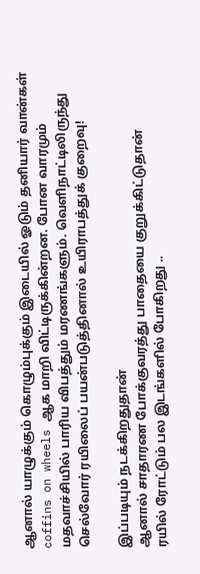ஆனால் யாழுக்கும் கொழும்புக்கும் இடையில் ஓடும் தனியார் வான்கள் coffins on wheels ஆக மாறி விட்டிருக்கின்றன. போன வாரமும் மதவாச்சியில் பாரிய விபத்தும் மரணங்களும். வெளிநாட்டிலிருந்து செல்வோர் ரயிலைப் பயன்படுத்தினால் உயிராபத்துக் குறைவு!

இப்படியும் நடக்கிறதுதான்
ஆனால் சாதாரண போக்குவரத்து பாதையை குறுக்கிட்டுதான்
ரயில் ரோட்டும் பல இடங்களில் போகிறது ..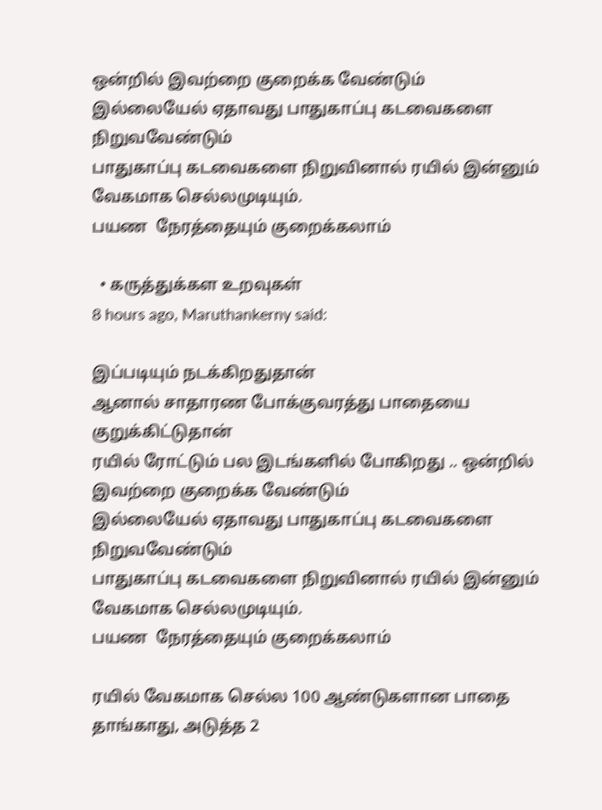ஒன்றில் இவற்றை குறைக்க வேண்டும்
இல்லையேல் ஏதாவது பாதுகாப்பு கடவைகளை நிறுவவேண்டும்
பாதுகாப்பு கடவைகளை நிறுவினால் ரயில் இன்னும் வேகமாக செல்லமுடியும்.
பயண  நேரத்தையும் குறைக்கலாம்

  • கருத்துக்கள உறவுகள்
8 hours ago, Maruthankerny said:

இப்படியும் நடக்கிறதுதான்
ஆனால் சாதாரண போக்குவரத்து பாதையை குறுக்கிட்டுதான்
ரயில் ரோட்டும் பல இடங்களில் போகிறது .. ஒன்றில் இவற்றை குறைக்க வேண்டும்
இல்லையேல் ஏதாவது பாதுகாப்பு கடவைகளை நிறுவவேண்டும்
பாதுகாப்பு கடவைகளை நிறுவினால் ரயில் இன்னும் வேகமாக செல்லமுடியும்.
பயண  நேரத்தையும் குறைக்கலாம்

ரயில் வேகமாக செல்ல 100 ஆண்டுகளான பாதை தாங்காது, அடுத்த 2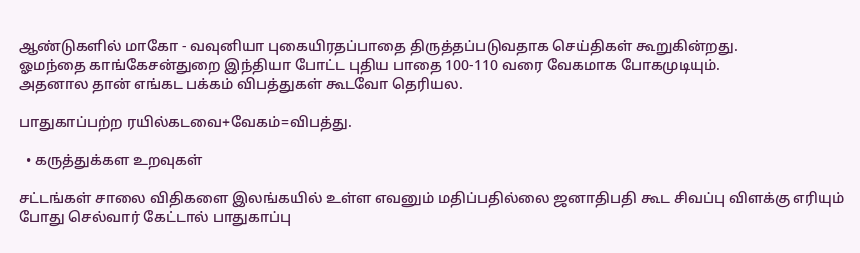ஆண்டுகளில் மாகோ - வவுனியா புகையிரதப்பாதை திருத்தப்படுவதாக செய்திகள் கூறுகின்றது.
ஓமந்தை காங்கேசன்துறை இந்தியா போட்ட புதிய பாதை 100-110 வரை வேகமாக போகமுடியும்.
அதனால தான் எங்கட பக்கம் விபத்துகள் கூடவோ தெரியல.

பாதுகாப்பற்ற ரயில்கடவை+வேகம்=விபத்து.

  • கருத்துக்கள உறவுகள்

சட்டங்கள் சாலை விதிகளை இலங்கயில் உள்ள எவனும் மதிப்பதில்லை ஜனாதிபதி கூட சிவப்பு விளக்கு எரியும் போது செல்வார் கேட்டால் பாதுகாப்பு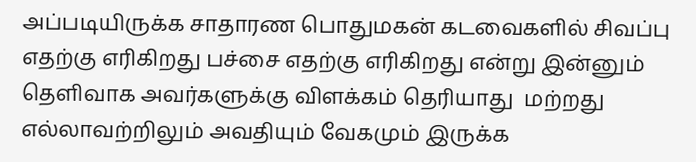அப்படியிருக்க சாதாரண பொதுமகன் கடவைகளில் சிவப்பு எதற்கு எரிகிறது பச்சை எதற்கு எரிகிறது என்று இன்னும் தெளிவாக அவர்களுக்கு விளக்கம் தெரியாது  மற்றது எல்லாவற்றிலும் அவதியும் வேகமும் இருக்க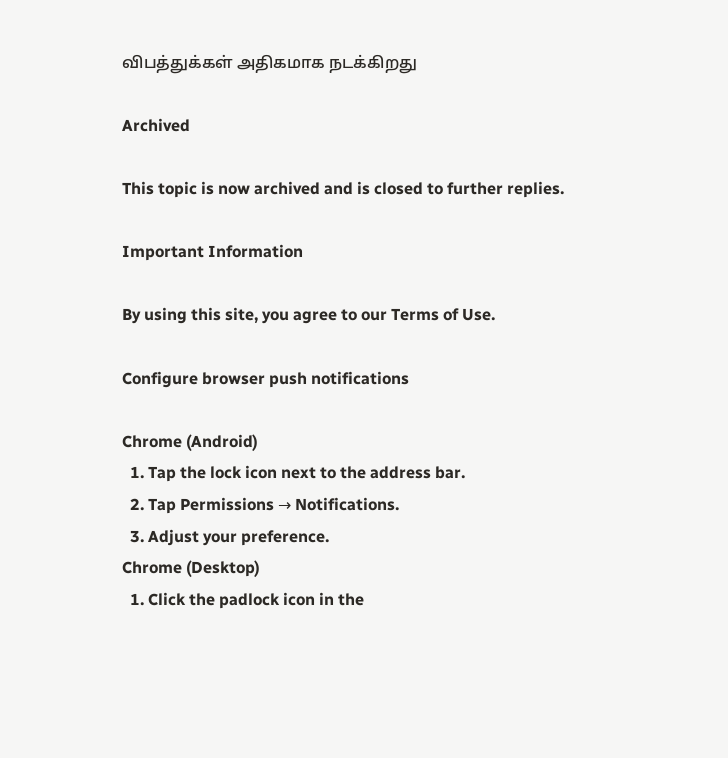விபத்துக்கள் அதிகமாக நடக்கிறது

Archived

This topic is now archived and is closed to further replies.

Important Information

By using this site, you agree to our Terms of Use.

Configure browser push notifications

Chrome (Android)
  1. Tap the lock icon next to the address bar.
  2. Tap Permissions → Notifications.
  3. Adjust your preference.
Chrome (Desktop)
  1. Click the padlock icon in the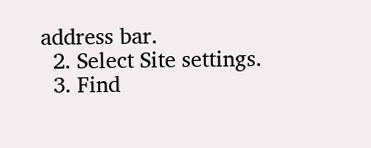address bar.
  2. Select Site settings.
  3. Find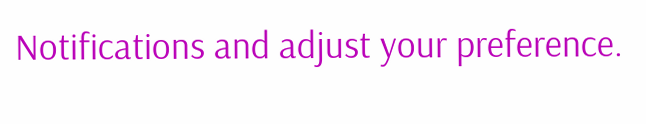Notifications and adjust your preference.